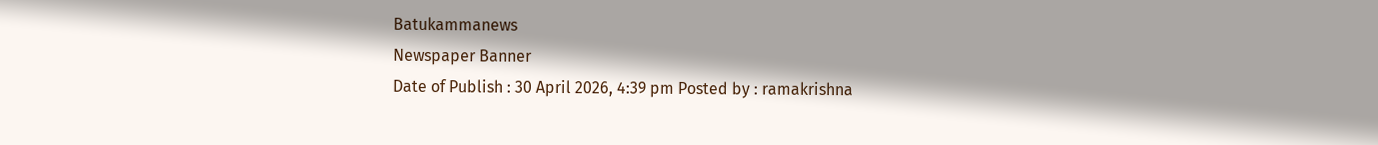Batukammanews
Newspaper Banner
Date of Publish : 30 April 2026, 4:39 pm Posted by : ramakrishna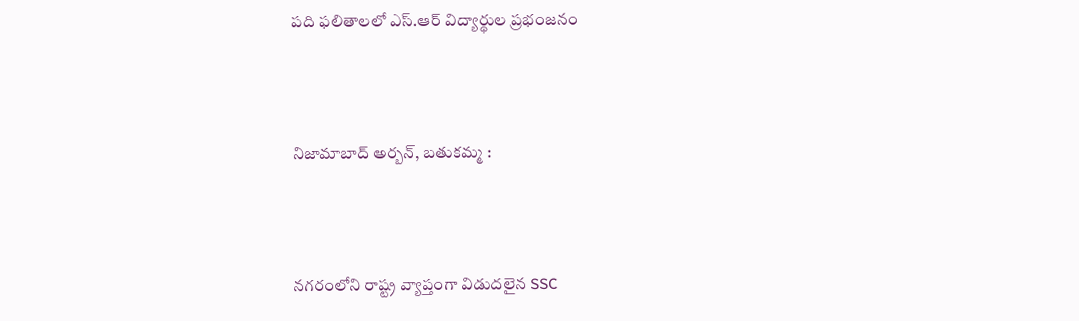పది ఫలితాలలో ఎస్.ఆర్ విద్యార్థుల ప్రభంజనం



నిజామాబాద్ అర్బన్, బతుకమ్మ :



నగరంలోని రాష్ట్ర వ్యాప్తంగా విడుదలైన SSC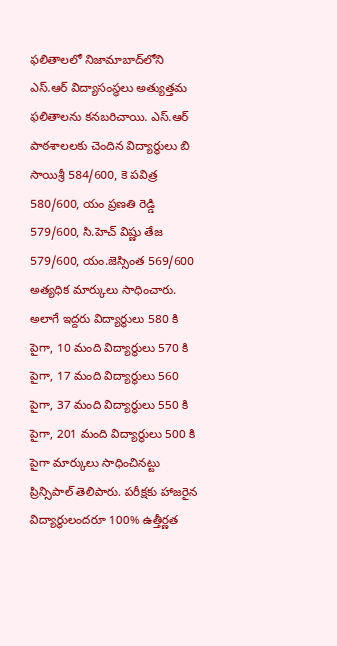ఫలితాలలో నిజామాబాద్‌లోని ఎస్.ఆర్ విద్యాసంస్థలు అత్యుత్తమ ఫలితాలను కనబరిచాయి. ఎస్.ఆర్ పాఠశాలలకు చెందిన విద్యార్థులు బి సాయిశ్రీ 584/600, కె పవిత్ర 580/600, యం ప్రణతి రెడ్డి 579/600, సి.హెచ్ విష్ణు తేజ 579/600, యం.జెస్సింత 569/600 అత్యధిక మార్కులు సాధించారు. అలాగే ఇద్దరు విద్యార్థులు 580 కి పైగా, 10 మంది విద్యార్థులు 570 కి పైగా, 17 మంది విద్యార్థులు 560 పైగా, 37 మంది విద్యార్థులు 550 కి పైగా, 201 మంది విద్యార్థులు 500 కి పైగా మార్కులు సాధించినట్టు ప్రిన్సిపాల్ తెలిపారు. పరీక్షకు హాజరైన విద్యార్థులందరూ 100% ఉత్తీర్ణత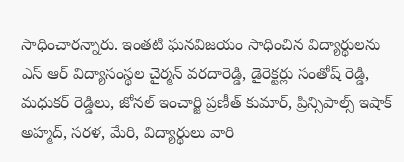సాధించారన్నారు. ఇంతటి ఘనవిజయం సాధించిన విద్యార్థులను ఎస్ ఆర్ విద్యాసంస్థల చైర్మన్ వరదారెడ్డి, డైరెక్టర్లు సంతోష్ రెడ్డి, మధుకర్ రెడ్డిలు, జోనల్ ఇంచార్జి ప్రణీత్ కుమార్, ప్రిన్సిపాల్స్ ఇషాక్ అహ్మద్, సరళ, మేరి, విద్యార్థులు వారి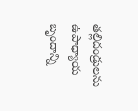తల్లిదండ్రులను ఉపాధ్యాయ బృందాన్ని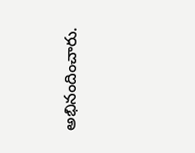అభినందించారు.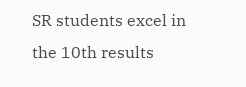SR students excel in the 10th results